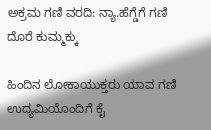ಅಕ್ರಮ ಗಣಿ ವರದಿ: ನ್ಯಾ.ಹೆಗ್ಡೆಗೆ ಗಣಿ ದೊರೆ ಕುಮ್ಮಕ್ಕು

ಹಿಂದಿನ ಲೋಕಾಯುಕ್ತರು ಯಾವ ಗಣಿ ಉದ್ಯಮಿಯೊಂದಿಗೆ ಕೈ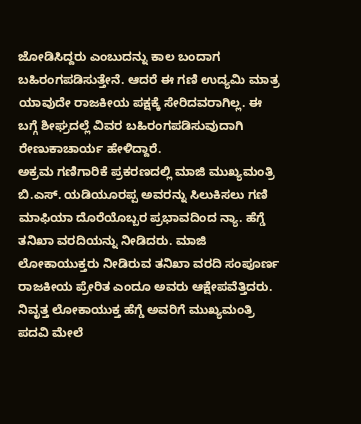ಜೋಡಿಸಿದ್ದರು ಎಂಬುದನ್ನು ಕಾಲ ಬಂದಾಗ ಬಹಿರಂಗಪಡಿಸುತ್ತೇನೆ. ಆದರೆ ಈ ಗಣಿ ಉದ್ಯಮಿ ಮಾತ್ರ ಯಾವುದೇ ರಾಜಕೀಯ ಪಕ್ಷಕ್ಕೆ ಸೇರಿದವರಾಗಿಲ್ಲ. ಈ ಬಗ್ಗೆ ಶೀಘ್ರದಲ್ಲೆ ವಿವರ ಬಹಿರಂಗಪಡಿಸುವುದಾಗಿ ರೇಣುಕಾಚಾರ್ಯ ಹೇಳಿದ್ದಾರೆ.
ಅಕ್ರಮ ಗಣಿಗಾರಿಕೆ ಪ್ರಕರಣದಲ್ಲಿ ಮಾಜಿ ಮುಖ್ಯಮಂತ್ರಿ ಬಿ.ಎಸ್. ಯಡಿಯೂರಪ್ಪ ಅವರನ್ನು ಸಿಲುಕಿಸಲು ಗಣಿ ಮಾಫಿಯಾ ದೊರೆಯೊಬ್ಬರ ಪ್ರಭಾವದಿಂದ ನ್ಯಾ. ಹೆಗ್ಡೆ ತನಿಖಾ ವರದಿಯನ್ನು ನೀಡಿದರು. ಮಾಜಿ ಲೋಕಾಯುಕ್ತರು ನೀಡಿರುವ ತನಿಖಾ ವರದಿ ಸಂಪೂರ್ಣ ರಾಜಕೀಯ ಪ್ರೇರಿತ ಎಂದೂ ಅವರು ಆಕ್ಷೇಪವೆತ್ತಿದರು.
ನಿವೃತ್ತ ಲೋಕಾಯುಕ್ತ ಹೆಗ್ಡೆ ಅವರಿಗೆ ಮುಖ್ಯಮಂತ್ರಿ ಪದವಿ ಮೇಲೆ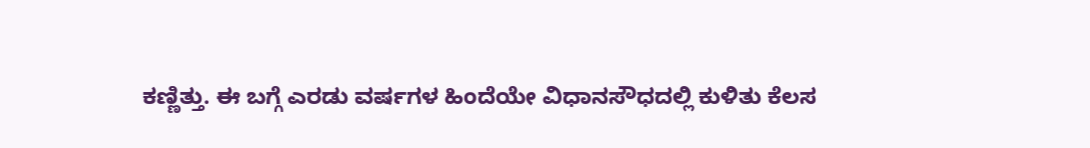ಕಣ್ಣಿತ್ತು. ಈ ಬಗ್ಗೆ ಎರಡು ವರ್ಷಗಳ ಹಿಂದೆಯೇ ವಿಧಾನಸೌಧದಲ್ಲಿ ಕುಳಿತು ಕೆಲಸ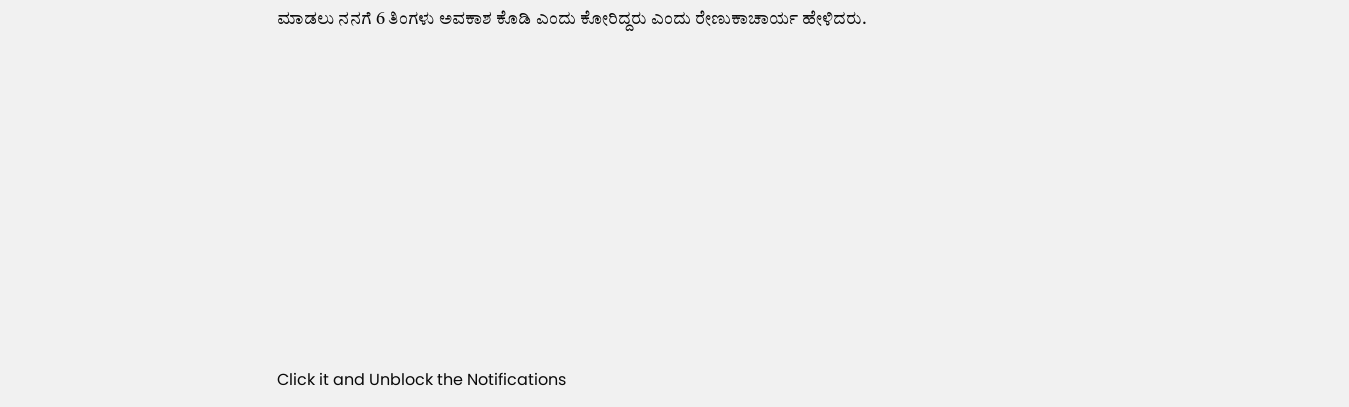ಮಾಡಲು ನನಗೆ 6 ತಿಂಗಳು ಅವಕಾಶ ಕೊಡಿ ಎಂದು ಕೋರಿದ್ದರು ಎಂದು ರೇಣುಕಾಚಾರ್ಯ ಹೇಳಿದರು.












Click it and Unblock the Notifications